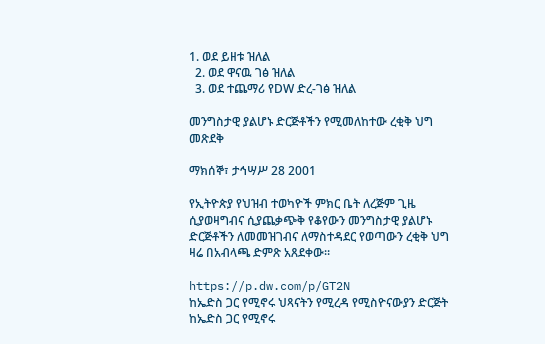1. ወደ ይዘቱ ዝለል
  2. ወደ ዋናዉ ገፅ ዝለል
  3. ወደ ተጨማሪ የDW ድረ-ገፅ ዝለል

መንግስታዊ ያልሆኑ ድርጅቶችን የሚመለከተው ረቂቅ ህግ መጽደቅ

ማክሰኞ፣ ታኅሣሥ 28 2001

የኢትዮጵያ የህዝብ ተወካዮች ምክር ቤት ለረጅም ጊዜ ሲያወዛግብና ሲያጨቃጭቅ የቆየውን መንግስታዊ ያልሆኑ ድርጅቶችን ለመመዝገብና ለማስተዳደር የወጣውን ረቂቅ ህግ ዛሬ በአብላጫ ድምጽ አጸደቀው።

https://p.dw.com/p/GT2N
ከኤድስ ጋር የሚኖሩ ህጻናትን የሚረዳ የሚስዮናውያን ድርጅት
ከኤድስ ጋር የሚኖሩ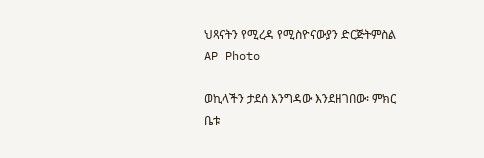ህጻናትን የሚረዳ የሚስዮናውያን ድርጅትምስል AP Photo

ወኪላችን ታደሰ እንግዳው እንደዘገበው፡ ምክር ቤቱ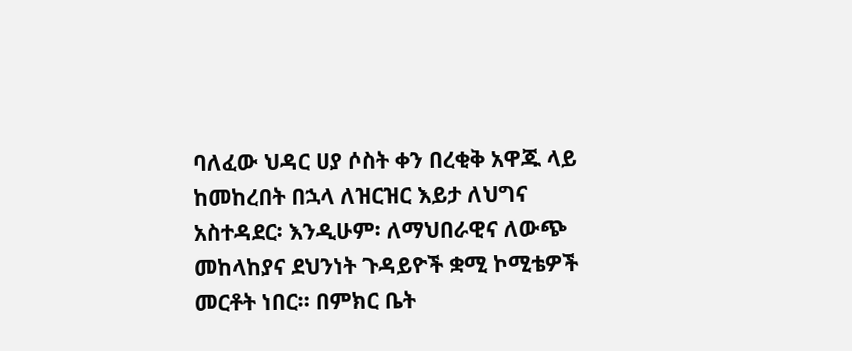ባለፈው ህዳር ሀያ ሶስት ቀን በረቂቅ አዋጁ ላይ ከመከረበት በኋላ ለዝርዝር እይታ ለህግና አስተዳደር፡ እንዲሁም፡ ለማህበራዊና ለውጭ መከላከያና ደህንነት ጉዳይዮች ቋሚ ኮሚቴዎች መርቶት ነበር። በምክር ቤት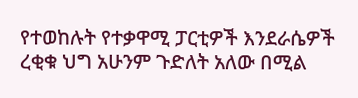የተወከሉት የተቃዋሚ ፓርቲዎች እንደራሴዎች ረቂቁ ህግ አሁንም ጉድለት አለው በሚል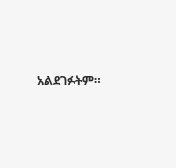አልደገፉትም።